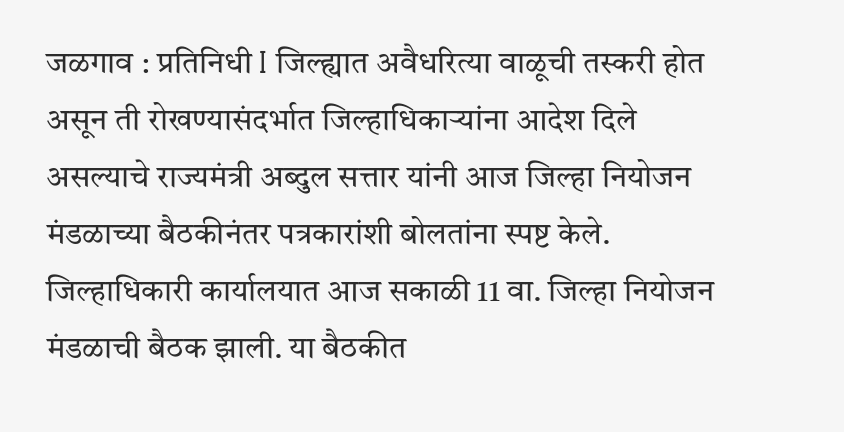जळगाव : प्रतिनिधी I जिल्ह्यात अवैधरित्या वाळूची तस्करी होत असून ती रोखण्यासंदर्भात जिल्हाधिकाऱ्यांना आदेश दिले असल्याचे राज्यमंत्री अब्दुल सत्तार यांनी आज जिल्हा नियोजन मंडळाच्या बैठकीनंतर पत्रकारांशी बोलतांना स्पष्ट केले.
जिल्हाधिकारी कार्यालयात आज सकाळी 11 वा. जिल्हा नियोजन मंडळाची बैठक झाली. या बैठकीत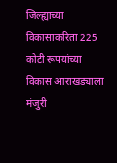जिल्ह्याच्या विकासाकरिता 225 कोटी रूपयांच्या विकास आराखड्याला मंजुरी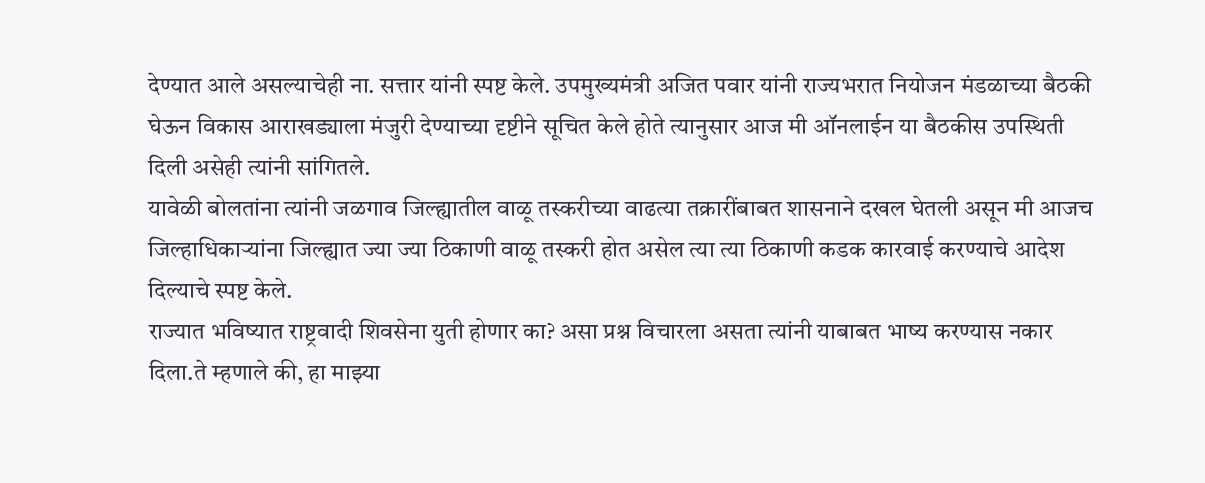देण्यात आले असल्याचेही ना. सत्तार यांनी स्पष्ट केले. उपमुख्यमंत्री अजित पवार यांनी राज्यभरात नियोजन मंडळाच्या बैठकी घेऊन विकास आराखड्याला मंजुरी देण्याच्या दृष्टीने सूचित केले होते त्यानुसार आज मी ऑनलाईन या बैठकीस उपस्थिती दिली असेही त्यांनी सांगितले.
यावेळी बोलतांना त्यांनी जळगाव जिल्ह्यातील वाळू तस्करीच्या वाढत्या तक्रारींबाबत शासनाने दखल घेतली असून मी आजच जिल्हाधिकाऱ्यांना जिल्ह्यात ज्या ज्या ठिकाणी वाळू तस्करी होत असेल त्या त्या ठिकाणी कडक कारवाई करण्याचे आदेश दिल्याचे स्पष्ट केले.
राज्यात भविष्यात राष्ट्रवादी शिवसेना युती होणार का? असा प्रश्न विचारला असता त्यांनी याबाबत भाष्य करण्यास नकार दिला.ते म्हणाले की, हा माझ्या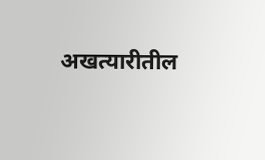अखत्यारीतील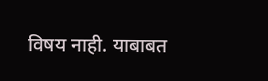विषय नाही. याबाबत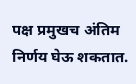पक्ष प्रमुखच अंतिम निर्णय घेऊ शकतात.